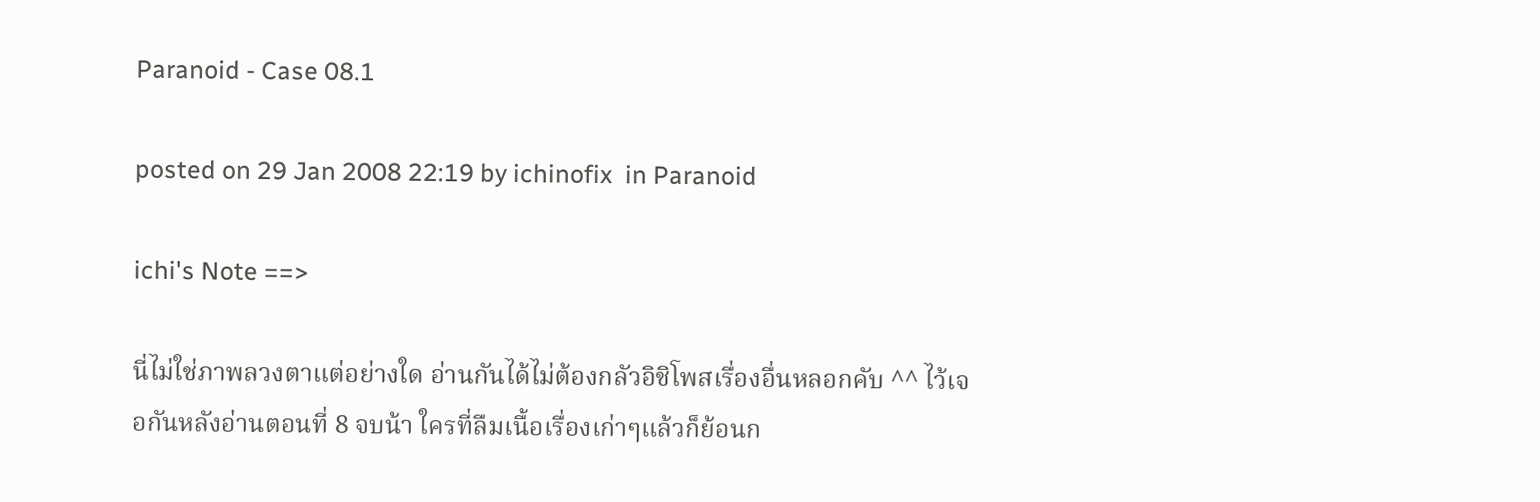Paranoid - Case 08.1

posted on 29 Jan 2008 22:19 by ichinofix  in Paranoid

ichi's Note ==>

นี่ไม่ใช่ภาพลวงตาแต่อย่างใด อ่านกันได้ไม่ต้องกลัวอิชิโพสเรื่องอื่นหลอกคับ ^^ ไว้เจอกันหลังอ่านตอนที่ 8 จบน้า ใครที่ลืมเนื้อเรื่องเก่าๆแล้วก็ย้อนก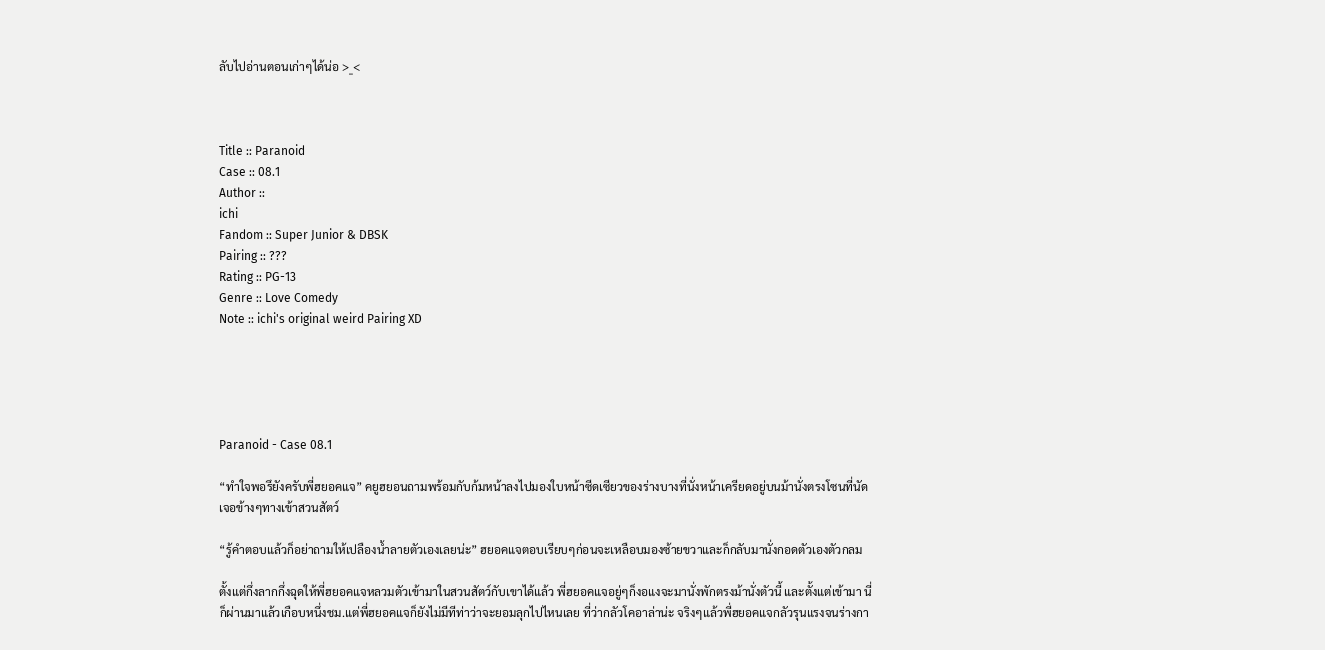ลับไปอ่านตอนเก่าๆได้น่อ >_<



Title :: Paranoid
Case :: 08.1
Author ::
ichi
Fandom :: Super Junior & DBSK
Pairing :: ???
Rating :: PG-13
Genre :: Love Comedy
Note :: ichi's original weird Pairing XD





Paranoid - Case 08.1

“ทำใจพอรึยังครับพี่ฮยอคแจ” คยูฮยอนถามพร้อมกับก้มหน้าลงไปมองใบหน้าซีดเซียวของร่างบางที่นั่งหน้าเครียดอยู่บนม้านั่งตรงโซนที่นัดเจอข้างๆทางเข้าสวนสัตว์

“รู้คำตอบแล้วก็อย่าถามให้เปลืองน้ำลายตัวเองเลยน่ะ” ฮยอคแจตอบเรียบๆก่อนจะเหลือบมองซ้ายขวาและก็กลับมานั่งกอดตัวเองตัวกลม

ตั้งแต่กึ่งลากกึ่งฉุดให้พี่ฮยอคแจหลวมตัวเข้ามาในสวนสัตว์กับเขาได้แล้ว พี่ฮยอคแจอยู่ๆก็งอแงจะมานั่งพักตรงม้านั่งตัวนี้ และตั้งแต่เข้ามา นี่ก็ผ่านมาแล้วเกือบหนึ่งชม.แต่พี่ฮยอคแจก็ยังไม่มีทีท่าว่าจะยอมลุกไปไหนเลย ที่ว่ากลัวโคอาล่าน่ะ จริงๆแล้วพี่ฮยอคแจกลัวรุนแรงจนร่างกา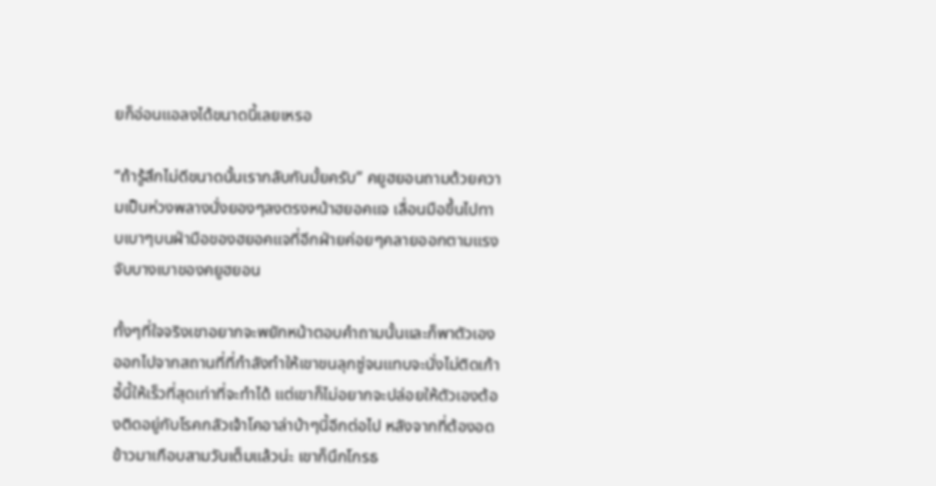ยก็อ่อนแอลงได้ขนาดนี้เลยเหรอ

“ถ้ารู้สึกไม่ดีขนาดนั้นเรากลับกันมั้ยครับ” คยูฮยอนถามด้วยความเป็นห่วงพลางนั่งยองๆลงตรงหน้าฮยอคแจ เลื่อนมือขึ้นไปทาบเบาๆบนฝ่ามือของฮยอคแจที่อีกฝ่ายค่อยๆคลายออกตามแรงจับบางเบาของคยูฮยอน

ทั้งๆที่ใจจริงเขาอยากจะพยักหน้าตอบคำถามนั้นและก็พาตัวเองออกไปจากสถานที่ที่กำลังทำให้เขาขนลุกซู่จนแทบจะนั่งไม่ติดเก้าอี้นี้ให้เร็วที่สุดเท่าที่จะทำได้ แต่เขาก็ไม่อยากจะปล่อยให้ตัวเองต้องติดอยู่กับโรคกลัวเจ้าโคอาล่าบ้าๆนี้อีกต่อไป หลังจากที่ต้องอดข้าวมาเกือบสามวันเต็มแล้วน่ะ เขาก็นึกโกรธ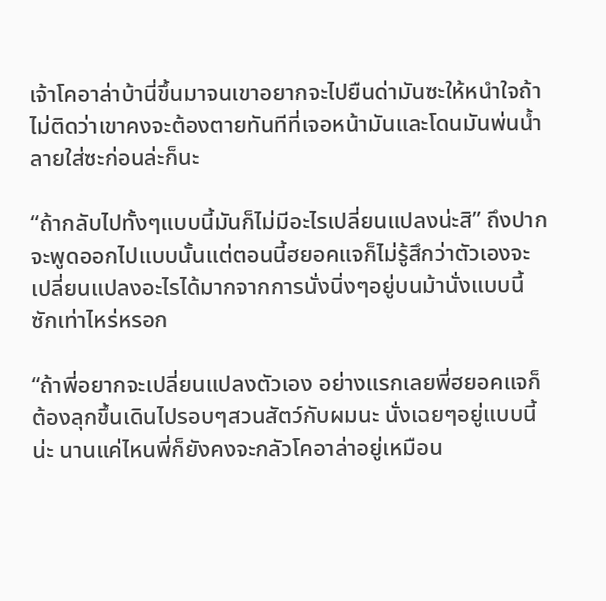เจ้าโคอาล่าบ้านี่ขึ้นมาจนเขาอยากจะไปยืนด่ามันซะให้หนำใจถ้าไม่ติดว่าเขาคงจะต้องตายทันทีที่เจอหน้ามันและโดนมันพ่นน้ำลายใส่ซะก่อนล่ะก็นะ

“ถ้ากลับไปทั้งๆแบบนี้มันก็ไม่มีอะไรเปลี่ยนแปลงน่ะสิ” ถึงปากจะพูดออกไปแบบนั้นแต่ตอนนี้ฮยอคแจก็ไม่รู้สึกว่าตัวเองจะเปลี่ยนแปลงอะไรได้มากจากการนั่งนิ่งๆอยู่บนม้านั่งแบบนี้ซักเท่าไหร่หรอก

“ถ้าพี่อยากจะเปลี่ยนแปลงตัวเอง อย่างแรกเลยพี่ฮยอคแจก็ต้องลุกขึ้นเดินไปรอบๆสวนสัตว์กับผมนะ นั่งเฉยๆอยู่แบบนี้น่ะ นานแค่ไหนพี่ก็ยังคงจะกลัวโคอาล่าอยู่เหมือน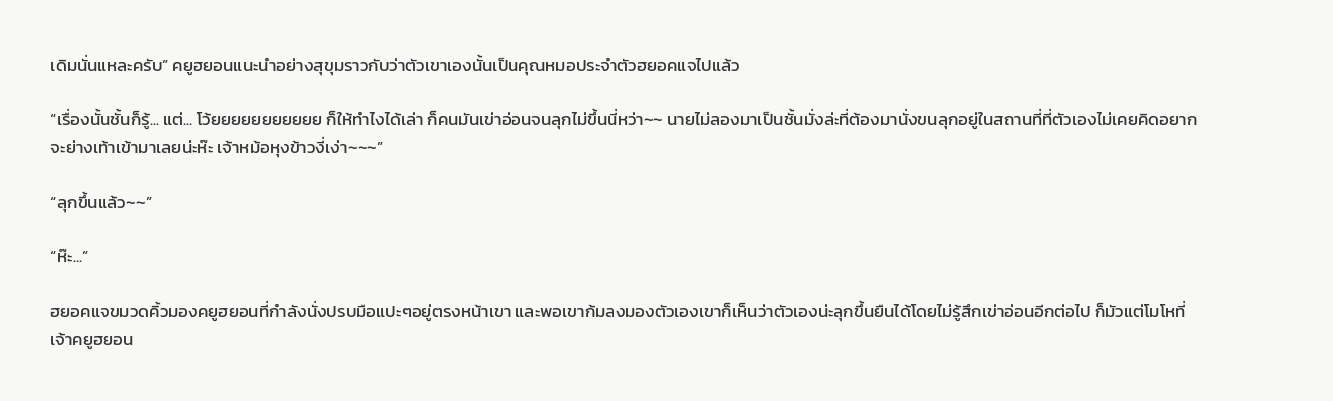เดิมนั่นแหละครับ” คยูฮยอนแนะนำอย่างสุขุมราวกับว่าตัวเขาเองนั้นเป็นคุณหมอประจำตัวฮยอคแจไปแล้ว

“เรื่องนั้นชั้นก็รู้... แต่... โว้ยยยยยยยยยยย ก็ให้ทำไงได้เล่า ก็คนมันเข่าอ่อนจนลุกไม่ขึ้นนี่หว่า~~ นายไม่ลองมาเป็นชั้นมั่งล่ะที่ต้องมานั่งขนลุกอยู่ในสถานที่ที่ตัวเองไม่เคยคิดอยากจะย่างเท้าเข้ามาเลยน่ะห๊ะ เจ้าหม้อหุงข้าวงี่เง่า~~~”

“ลุกขึ้นแล้ว~~”

“ห๊ะ...”

ฮยอคแจขมวดคิ้วมองคยูฮยอนที่กำลังนั่งปรบมือแปะๆอยู่ตรงหน้าเขา และพอเขาก้มลงมองตัวเองเขาก็เห็นว่าตัวเองน่ะลุกขึ้นยืนได้โดยไม่รู้สึกเข่าอ่อนอีกต่อไป ก็มัวแต่โมโหที่เจ้าคยูฮยอน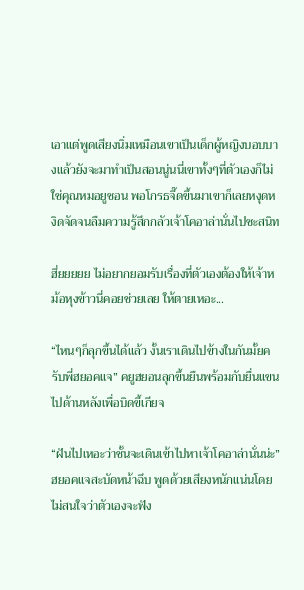เอาแต่พูดเสียงนิ่มเหมือนเขาเป็นเด็กผู้หญิงบอบบางแล้วยังจะมาทำเป็นสอนนู่นนี่เขาทั้งๆที่ตัวเองก็ไม่ใช่คุณหมอยูชอน พอโกรธจี๊ดขึ้นมาเขาก็เลยหงุดหงิดจัดจนลืมความรู้สึกกลัวเจ้าโคอาล่านั่นไปซะสนิท

ฮึ่ยยยยย ไม่อยากยอมรับเรื่องที่ตัวเองต้องให้เจ้าหม้อหุงข้าวนี่คอยช่วยเลย ให้ตายเหอะ...

“ไหนๆก็ลุกขึ้นได้แล้ว งั้นเราเดินไปข้างในกันมั้ยครับพี่ฮยอคแจ” คยูฮยอนลุกขึ้นยืนพร้อมกับยื่นแขนไปด้านหลังเพื่อบิดขี้เกียจ

“ฝันไปเหอะว่าชั้นจะเดินเข้าไปหาเจ้าโคอาล่านั่นน่ะ” ฮยอคแจสะบัดหน้าฉึบ พูดด้วยเสียงหนักแน่นโดยไม่สนใจว่าตัวเองจะฟัง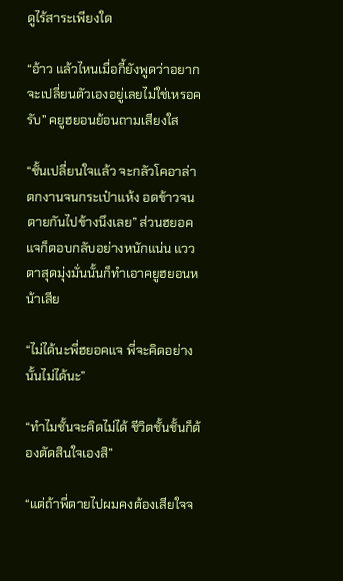ดูไร้สาระเพียงใด

“อ้าว แล้วไหนเมื่อกี้ยังพูดว่าอยากจะเปลี่ยนตัวเองอยู่เลยไม่ใช่เหรอครับ” คยูฮยอนย้อนถามเสียงใส

“ชั้นเปลี่ยนใจแล้ว จะกลัวโคอาล่า ตกงานจนกระเป๋าแห้ง อดข้าวจนตายกันไปข้างนึงเลย” ส่วนฮยอคแจก็ตอบกลับอย่างหนักแน่น แววตาสุดมุ่งมั่นนั้นก็ทำเอาคยูฮยอนหน้าเสีย

“ไม่ได้นะพี่ฮยอคแจ พี่จะคิดอย่างนั้นไม่ได้นะ”

“ทำไมชั้นจะคิดไม่ได้ ชีวิตชั้นชั้นก็ต้องตัดสินใจเองสิ”

“แต่ถ้าพี่ตายไปผมคงต้องเสียใจจ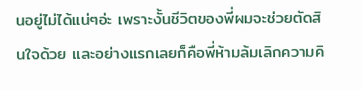นอยู่ไม่ได้แน่ๆอ่ะ เพราะงั้นชีวิตของพี่ผมจะช่วยตัดสินใจด้วย และอย่างแรกเลยก็คือพี่ห้ามล้มเลิกความคิ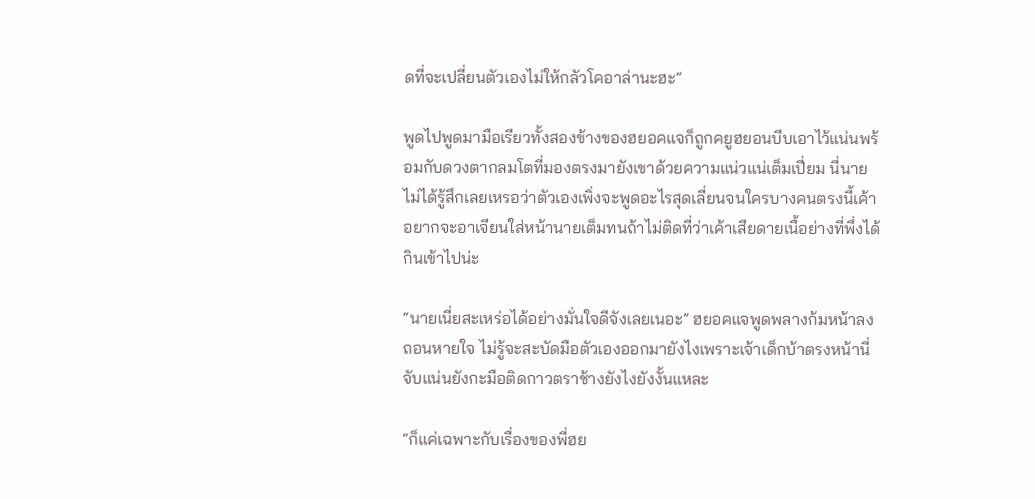ดที่จะเปลี่ยนตัวเองไม่ให้กลัวโคอาล่านะฮะ”

พูดไปพูดมามือเรียวทั้งสองข้างของฮยอคแจก็ถูกคยูฮยอนบีบเอาไว้แน่นพร้อมกับดวงตากลมโตที่มองตรงมายังเขาด้วยความแน่วแน่เต็มเปี่ยม นี่นายไม่ได้รู้สึกเลยเหรอว่าตัวเองเพิ่งจะพูดอะไรสุดเลี่ยนจนใครบางคนตรงนี้เค้าอยากจะอาเจียนใส่หน้านายเต็มทนถ้าไม่ติดที่ว่าเค้าเสียดายเนื้อย่างที่พึ่งได้กินเข้าไปน่ะ

“นายเนี่ยสะเหร่อได้อย่างมั่นใจดีจังเลยเนอะ” ฮยอคแจพูดพลางก้มหน้าลงถอนหายใจ ไม่รู้จะสะบัดมือตัวเองออกมายังไงเพราะเจ้าเด็กบ้าตรงหน้านี่จับแน่นยังกะมือติดกาวตราช้างยังไงยังงั้นแหละ

“ก็แค่เฉพาะกับเรื่องของพี่ฮย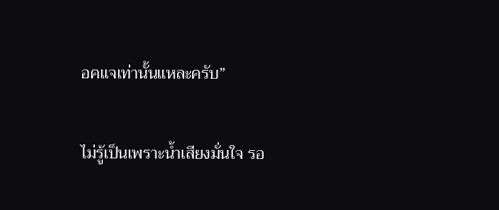อคแจเท่านั้นแหละครับ”

ไม่รู้เป็นเพราะน้ำเสียงมั่นใจ รอ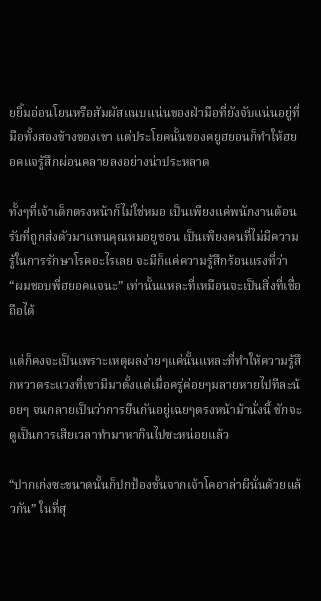ยยิ้มอ่อนโยนหรือสัมผัสแนบแน่นของฝ่ามือที่ยังจับแน่นอยู่ที่มือทั้งสองข้างของเขา แต่ประโยคนั้นของคยูฮยอนก็ทำให้ฮยอคแจรู้สึกผ่อนคลายลงอย่างน่าประหลาด

ทั้งๆที่เจ้าเด็กตรงหน้าก็ไม่ใช่หมอ เป็นเพียงแค่พนักงานต้อนรับที่ถูกส่งตัวมาแทนคุณหมอยูชอน เป็นเพียงคนที่ไม่มีความรู้ในการรักษาโรคอะไรเลย จะมีก็แค่ความรู้สึกร้อนแรงที่ว่า “ผมชอบพี่ฮยอคแจนะ” เท่านั้นแหละที่เหมือนจะเป็นสิ่งที่เชื่อถือได้

แต่ก็คงจะเป็นเพราะเหตุผลง่ายๆแค่นั้นแหละที่ทำให้ความรู้สึกหวาดระแวงที่เขามีมาตั้งแต่เมื่อครู่ค่อยๆมลายหายไปทีละน้อยๆ จนกลายเป็นว่าการยืนกันอยู่เฉยๆตรงหน้าม้านั่งนี้ ชักจะดูเป็นการเสียเวลาทำมาหากินไปซะหน่อยแล้ว

“ปากเก่งซะขนาดนั้นก็ปกป้องชั้นจากเจ้าโคอาล่าผีนั่นด้วยแล้วกัน” ในที่สุ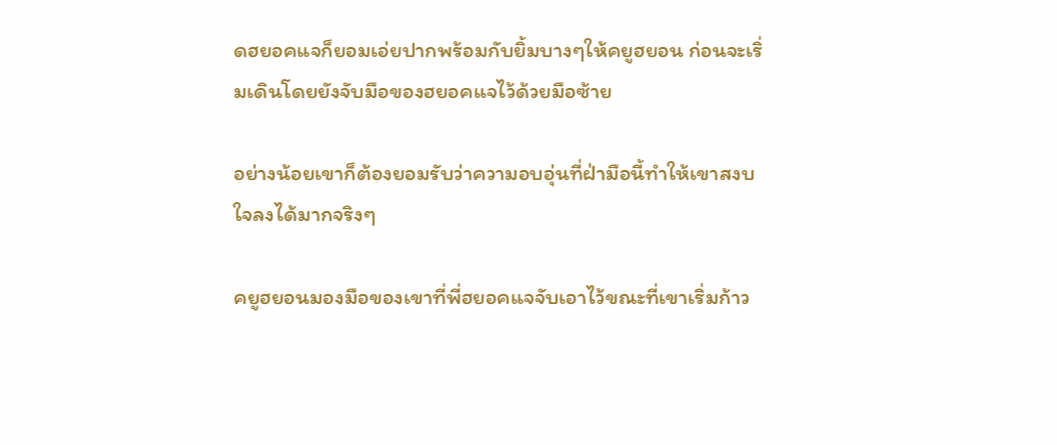ดฮยอคแจก็ยอมเอ่ยปากพร้อมกับยิ้มบางๆให้คยูฮยอน ก่อนจะเริ่มเดินโดยยังจับมือของฮยอคแจไว้ด้วยมือซ้าย

อย่างน้อยเขาก็ต้องยอมรับว่าความอบอุ่นที่ฝ่ามือนี้ทำให้เขาสงบใจลงได้มากจริงๆ

คยูฮยอนมองมือของเขาที่พี่ฮยอคแจจับเอาไว้ขณะที่เขาเริ่มก้าว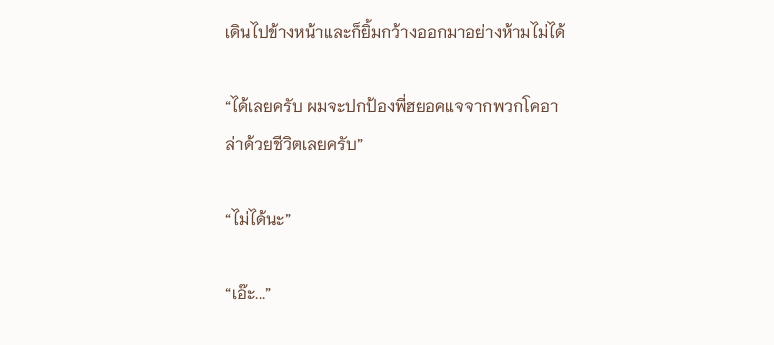เดินไปข้างหน้าและก็ยิ้มกว้างออกมาอย่างห้ามไม่ได้

“ได้เลยครับ ผมจะปกป้องพี่ฮยอคแจจากพวกโคอาล่าด้วยชีวิตเลยครับ”

“ไม่ได้นะ”

“เอ๊ะ...”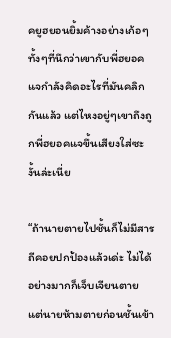คยูฮยอนยิ้มค้างอย่างเก้อๆ ทั้งๆที่นึกว่าเขากับพี่ฮยอคแจกำลังคิดอะไรที่มันคลิกกันแล้ว แต่ไหงอยู่ๆเขาถึงถูกพี่ฮยอคแจขึ้นเสียงใส่ซะงั้นล่ะเนี่ย

“ถ้านายตายไปชั้นก็ไม่มีสารถีคอยปกป้องแล้วเด่ะ ไม่ได้ อย่างมากก็เจ็บเจียนตาย แต่นายห้ามตายก่อนชั้นเข้า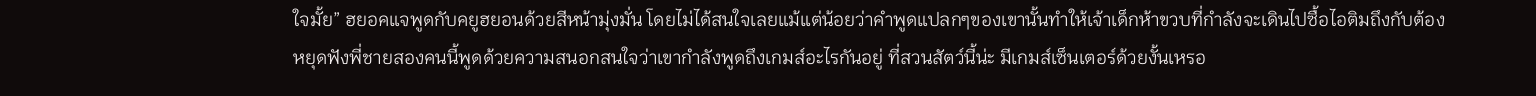ใจมั้ย” ฮยอคแจพูดกับคยูฮยอนด้วยสีหน้ามุ่งมั่น โดยไม่ได้สนใจเลยแม้แต่น้อยว่าคำพูดแปลกๆของเขานั้นทำให้เจ้าเด็กห้าขวบที่กำลังจะเดินไปซื้อไอติมถึงกับต้องหยุดฟังพี่ชายสองคนนี้พูดด้วยความสนอกสนใจว่าเขากำลังพูดถึงเกมส์อะไรกันอยู่ ที่สวนสัตว์นี้น่ะ มีเกมส์เซ็นเตอร์ด้วยงั้นเหรอ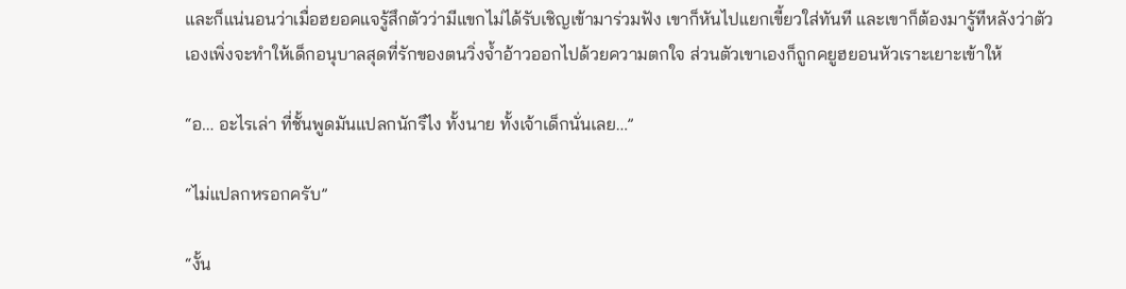และก็แน่นอนว่าเมื่อฮยอคแจรู้สึกตัวว่ามีแขกไม่ได้รับเชิญเข้ามาร่วมฟัง เขาก็หันไปแยกเขี้ยวใส่ทันที และเขาก็ต้องมารู้ทีหลังว่าตัวเองเพิ่งจะทำให้เด็กอนุบาลสุดที่รักของตนวิ่งจ้ำอ้าวออกไปด้วยความตกใจ ส่วนตัวเขาเองก็ถูกคยูฮยอนหัวเราะเยาะเข้าให้

“อ... อะไรเล่า ที่ชั้นพูดมันแปลกนักรึไง ทั้งนาย ทั้งเจ้าเด็กนั่นเลย...”

“ไม่แปลกหรอกครับ”

“งั้น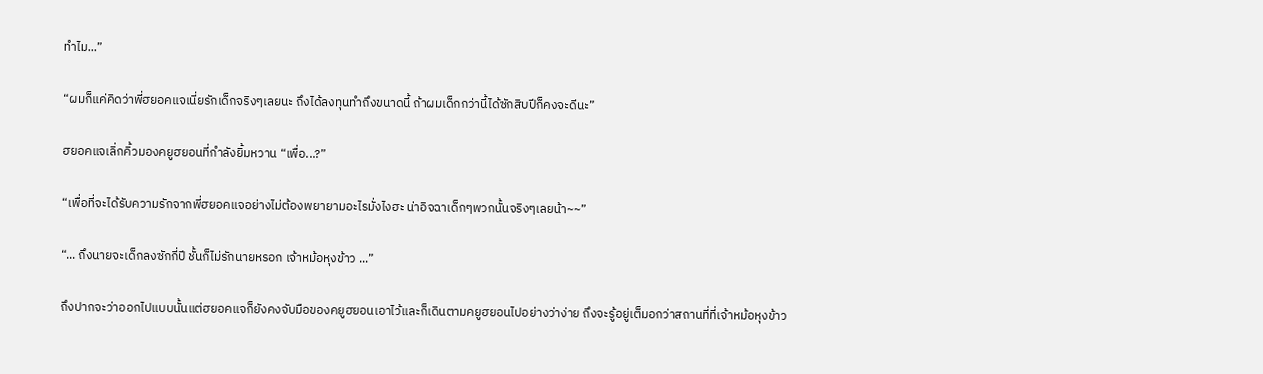ทำไม...”

“ผมก็แค่คิดว่าพี่ฮยอคแจเนี่ยรักเด็กจริงๆเลยนะ ถึงได้ลงทุนทำถึงขนาดนี้ ถ้าผมเด็กกว่านี้ได้ซักสิบปีก็คงจะดีนะ”

ฮยอคแจเลิ่กคิ้วมองคยูฮยอนที่กำลังยิ้มหวาน “เพื่อ...?”

“เพื่อที่จะได้รับความรักจากพี่ฮยอคแจอย่างไม่ต้องพยายามอะไรมั่งไงฮะ น่าอิจฉาเด็กๆพวกนั้นจริงๆเลยน้า~~”

“... ถึงนายจะเด็กลงซักกี่ปี ชั้นก็ไม่รักนายหรอก เจ้าหม้อหุงข้าว ...”

ถึงปากจะว่าออกไปแบบนั้นแต่ฮยอคแจก็ยังคงจับมือของคยูฮยอนเอาไว้และก็เดินตามคยูฮยอนไปอย่างว่าง่าย ถึงจะรู้อยู่เต็มอกว่าสถานที่ที่เจ้าหม้อหุงข้าว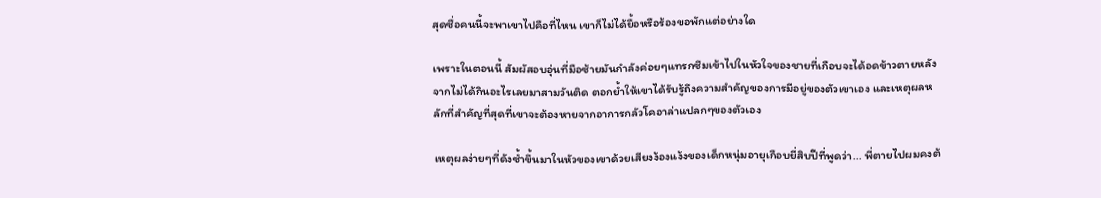สุดซื่อคนนี้จะพาเขาไปคือที่ไหน เขาก็ไม่ได้ยื้อหรือร้องขอพักแต่อย่างใด

เพราะในตอนนี้ สัมผัสอบอุ่นที่มือซ้ายมันกำลังค่อยๆแทรกซึมเข้าไปในหัวใจของชายที่เกือบจะได้อดข้าวตายหลังจากไม่ได้กินอะไรเลยมาสามวันติด ตอกย้ำให้เขาได้รับรู้ถึงความสำคัญของการมีอยู่ของตัวเขาเอง และเหตุผลหลักที่สำคัญที่สุดที่เขาจะต้องหายจากอาการกลัวโคอาล่าแปลกๆของตัวเอง

เหตุผลง่ายๆที่ดังซ้ำขึ้นมาในหัวของเขาด้วยเสียงง้องแง้งของเด็กหนุ่มอายุเกือบยี่สิบปีที่พูดว่า... พี่ตายไปผมคงต้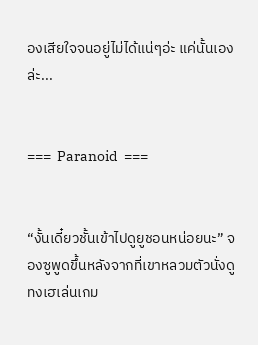องเสียใจจนอยู่ไม่ได้แน่ๆอ่ะ แค่นั้นเองล่ะ...


===  Paranoid  ===


“งั้นเดี๋ยวชั้นเข้าไปดูยูชอนหน่อยนะ” จองซูพูดขึ้นหลังจากที่เขาหลวมตัวนั่งดูทงเฮเล่นเกม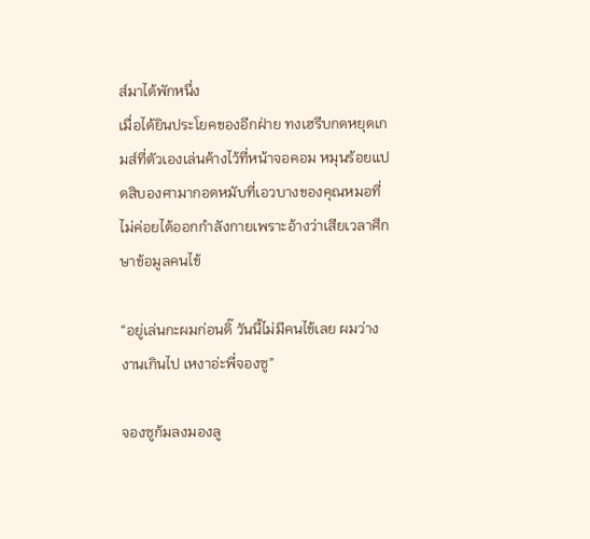ส์มาได้พักหนึ่ง
เมื่อได้ยินประโยคของอีกฝ่าย ทงเฮรีบกดหยุดเกมส์ที่ตัวเองเล่นค้างไว้ที่หน้าจอคอม หมุนร้อยแปดสิบองศามากอดหมับที่เอวบางของคุณหมอที่ไม่ค่อยได้ออกกำลังกายเพราะอ้างว่าเสียเวลาศึกษาข้อมูลคนไข้

“อยู่เล่นกะผมก่อนดิ๊ วันนี้ไม่มีคนไข้เลย ผมว่างงานเกินไป เหงาอ่ะพี่จองซู”

จองซูก้มลงมองลู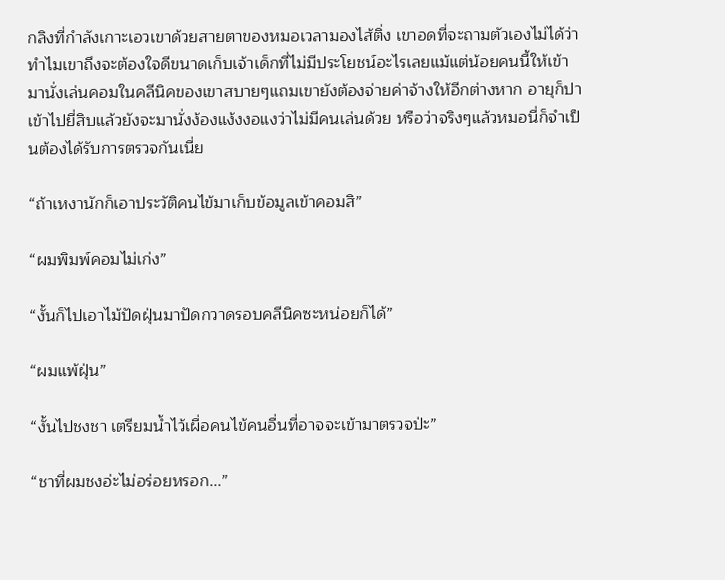กลิงที่กำลังเกาะเอวเขาด้วยสายตาของหมอเวลามองไส้ติ่ง เขาอดที่จะถามตัวเองไม่ได้ว่าทำไมเขาถึงจะต้องใจดีขนาดเก็บเจ้าเด็กที่ไม่มีประโยชน์อะไรเลยแม้แต่น้อยคนนี้ให้เข้ามานั่งเล่นคอมในคลีนิคของเขาสบายๆแถมเขายังต้องจ่ายค่าจ้างให้อีกต่างหาก อายุก็ปาเข้าไปยี่สิบแล้วยังจะมานั่งง้องแง้งงอแงว่าไม่มีคนเล่นด้วย หรือว่าจริงๆแล้วหมอนี่ก็จำเป็นต้องได้รับการตรวจกันเนี่ย

“ถ้าเหงานักก็เอาประวัติคนไข้มาเก็บข้อมูลเข้าคอมสิ”

“ผมพิมพ์คอมไม่เก่ง”

“งั้นก็ไปเอาไม้ปัดฝุ่นมาปัดกวาดรอบคลีนิคซะหน่อยก็ได้”

“ผมแพ้ฝุ่น”

“งั้นไปชงชา เตรียมน้ำไว้เผื่อคนไข้คนอื่นที่อาจจะเข้ามาตรวจป่ะ”

“ชาที่ผมชงอ่ะไม่อร่อยหรอก...”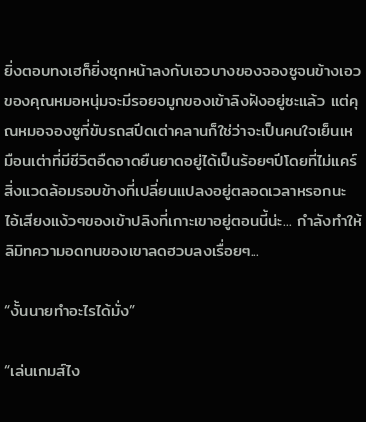ยิ่งตอบทงเฮก็ยิ่งซุกหน้าลงกับเอวบางของจองซูจนข้างเอวของคุณหมอหนุ่มจะมีรอยจมูกของเข้าลิงฝังอยู่ซะแล้ว แต่คุณหมอจองซูที่ขับรถสปีดเต่าคลานก็ใช่ว่าจะเป็นคนใจเย็นเหมือนเต่าที่มีชีวิตอืดอาดยืนยาดอยู่ได้เป็นร้อยๆปีโดยที่ไม่แคร์สิ่งแวดล้อมรอบข้างที่เปลี่ยนแปลงอยู่ตลอดเวลาหรอกนะ ไอ้เสียงแง้วๆของเข้าปลิงที่เกาะเขาอยู่ตอนนี้น่ะ... กำลังทำให้ลิมิทความอดทนของเขาลดฮวบลงเรื่อยๆ...

“งั้นนายทำอะไรได้มั่ง”

“เล่นเกมส์ไง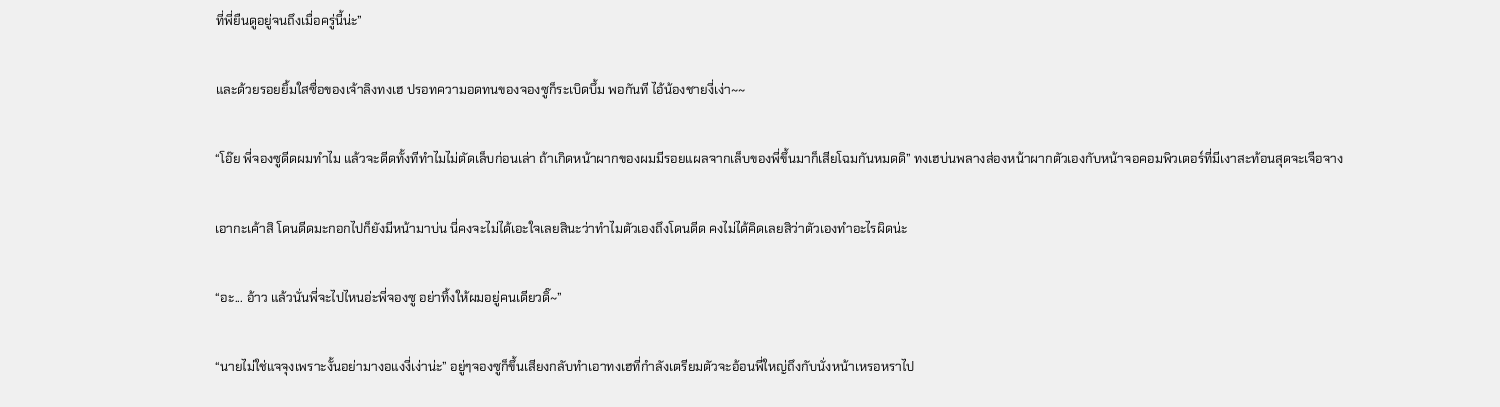ที่พี่ยืนดูอยู่จนถึงเมื่อครู่นี้น่ะ”

และด้วยรอยยิ้มใสซื่อของเจ้าลิงทงเฮ ปรอทความอดทนของจองซูก็ระเบิดบึ้ม พอกันที ไอ้น้องชายงี่เง่า~~

“โอ๊ย พี่จองซูดีดผมทำไม แล้วจะดีดทั้งทีทำไมไม่ตัดเล็บก่อนเล่า ถ้าเกิดหน้าผากของผมมีรอยแผลจากเล็บของพี่ขึ้นมาก็เสียโฉมกันหมดดิ” ทงเฮบ่นพลางส่องหน้าผากตัวเองกับหน้าจอคอมพิวเตอร์ที่มีเงาสะท้อนสุดจะเจือจาง

เอากะเค้าสิ โดนดีดมะกอกไปก็ยังมีหน้ามาบ่น นี่คงจะไม่ได้เอะใจเลยสินะว่าทำไมตัวเองถึงโดนดีด คงไม่ได้คิดเลยสิว่าตัวเองทำอะไรผิดน่ะ

“อะ... อ้าว แล้วนั่นพี่จะไปไหนอ่ะพี่จองซู อย่าทิ้งให้ผมอยู่คนเดียวดิ๊~”

“นายไม่ใช่แจจุงเพราะงั้นอย่ามางอแงงี่เง่าน่ะ” อยู่ๆจองซูก็ขึ้นเสียงกลับทำเอาทงเฮที่กำลังเตรียมตัวจะอ้อนพี่ใหญ่ถึงกับนั่งหน้าเหรอหราไป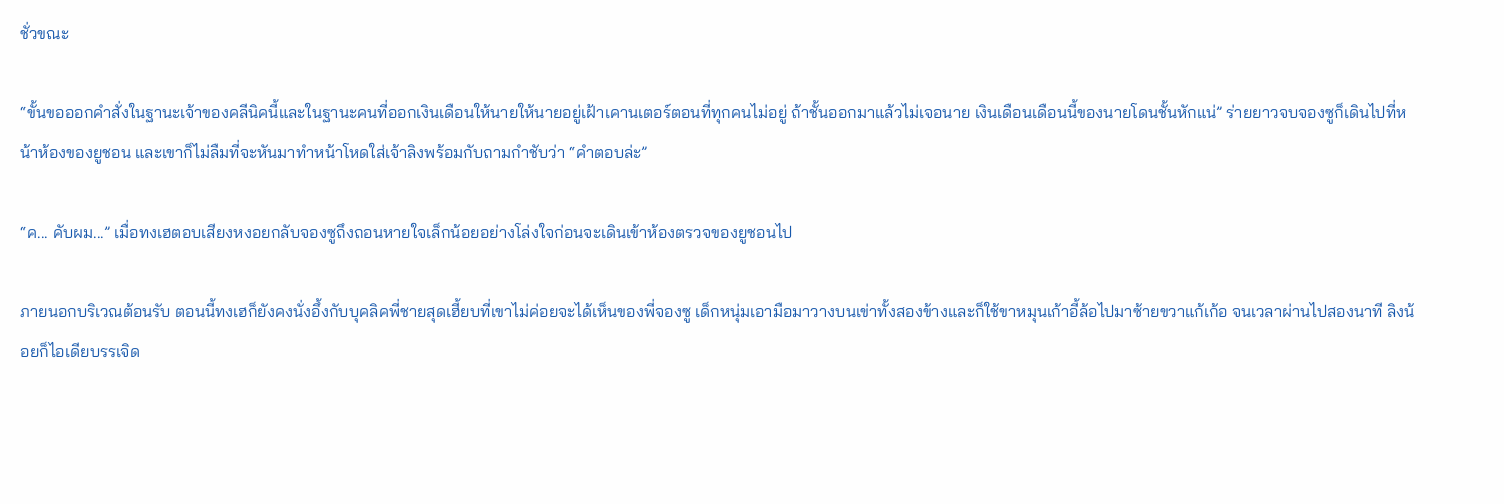ชั่วขณะ

“ขั้นขอออกคำสั่งในฐานะเจ้าของคลีนิคนี้และในฐานะคนที่ออกเงินเดือนให้นายให้นายอยู่เฝ้าเคานเตอร์ตอนที่ทุกคนไม่อยู่ ถ้าชั้นออกมาแล้วไม่เจอนาย เงินเดือนเดือนนี้ของนายโดนชั้นหักแน่” ร่ายยาวจบจองซูก็เดินไปที่หน้าห้องของยูชอน และเขาก็ไม่ลืมที่จะหันมาทำหน้าโหดใส่เจ้าลิงพร้อมกับถามกำชับว่า “คำตอบล่ะ”

“ค... คับผม...” เมื่อทงเฮตอบเสียงหงอยกลับจองซูถึงถอนหายใจเล็กน้อยอย่างโล่งใจก่อนจะเดินเข้าห้องตรวจของยูชอนไป

ภายนอกบริเวณต้อนรับ ตอนนี้ทงเฮก็ยังคงนั่งอึ้งกับบุคลิคพี่ชายสุดเฮี้ยบที่เขาไม่ค่อยจะได้เห็นของพี่จองซู เด็กหนุ่มเอามือมาวางบนเข่าทั้งสองข้างและก็ใช้ขาหมุนเก้าอี้ล้อไปมาซ้ายขวาแก้เก้อ จนเวลาผ่านไปสองนาที ลิงน้อยก็ไอเดียบรรเจิด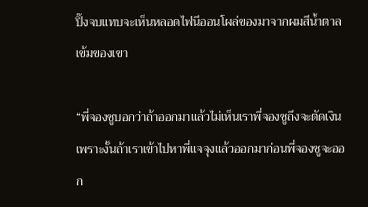ปิ๊งจบแทบจะเห็นหลอดไฟนีออนโผล่ของมาจากผมสีน้ำตาลเข้มของเขา

“พี่จองซูบอกว่าถ้าออกมาแล้วไม่เห็นเราพี่จองซูถึงจะตัดเงิน เพราะงั้นถ้าเราเข้าไปหาพี่แจจุงแล้วออกมาก่อนพี่จองซูจะออก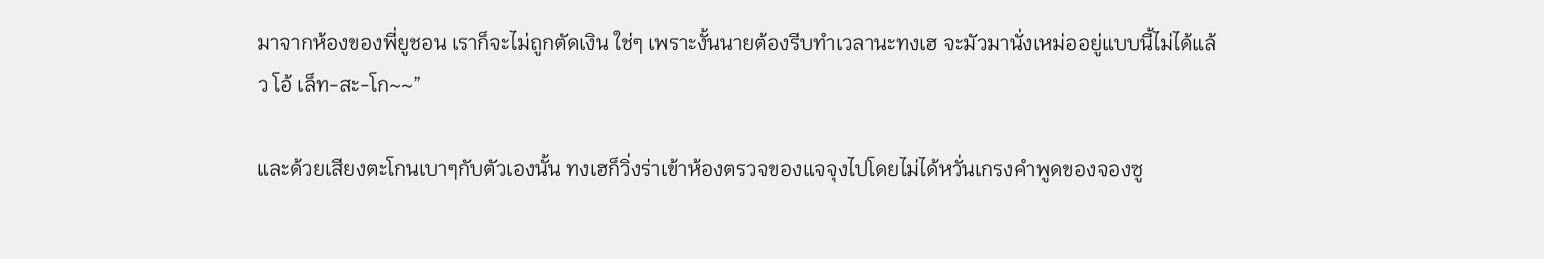มาจากห้องของพี่ยูชอน เราก็จะไม่ถูกตัดเงิน ใช่ๆ เพราะงั้นนายต้องรีบทำเวลานะทงเฮ จะมัวมานั่งเหม่ออยู่แบบนี้ไม่ได้แล้ว โอ้ เล็ท-สะ-โก~~”

และด้วยเสียงตะโกนเบาๆกับตัวเองนั้น ทงเฮก็วิ่งร่าเข้าห้องตรวจของแจจุงไปโดยไม่ได้หวั่นเกรงคำพูดของจองซู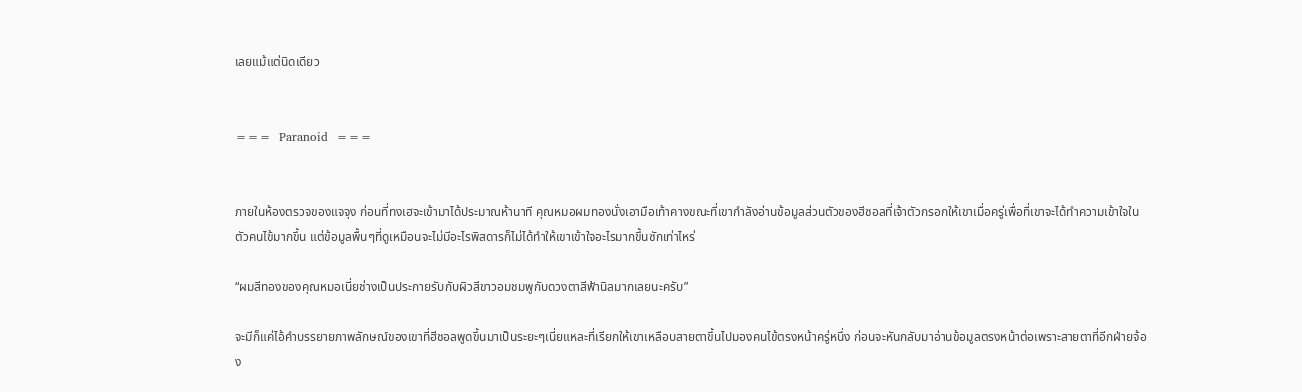เลยแม้แต่นิดเดียว


===  Paranoid  ===


ภายในห้องตรวจของแจจุง ก่อนที่ทงเฮจะเข้ามาได้ประมาณห้านาที คุณหมอผมทองนั่งเอามือเท้าคางขณะที่เขากำลังอ่านข้อมูลส่วนตัวของฮีชอลที่เจ้าตัวกรอกให้เขาเมื่อครู่เพื่อที่เขาจะได้ทำความเข้าใจในตัวคนไข้มากขึ้น แต่ข้อมูลพื้นๆที่ดูเหมือนจะไม่มีอะไรพิสดารก็ไม่ได้ทำให้เขาเข้าใจอะไรมากขึ้นซักเท่าไหร่

“ผมสีทองของคุณหมอเนี่ยช่างเป็นประกายรับกับผิวสีขาวอมชมพูกับดวงตาสีฟ้านิลมากเลยนะครับ”

จะมีก็แค่ไอ้คำบรรยายภาพลักษณ์ของเขาที่ฮีชอลพูดขึ้นมาเป็นระยะๆเนี่ยแหละที่เรียกให้เขาเหลือบสายตาขึ้นไปมองคนไข้ตรงหน้าครู่หนึ่ง ก่อนจะหันกลับมาอ่านข้อมูลตรงหน้าต่อเพราะสายตาที่อีกฝ่ายจ้อง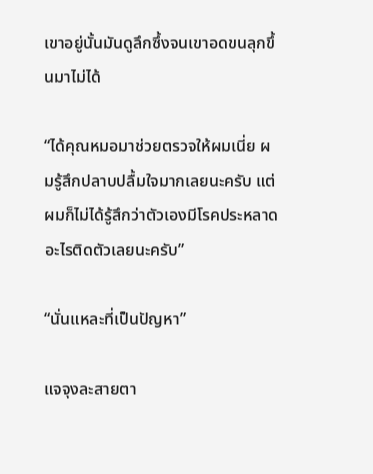เขาอยู่นั้นมันดูลึกซึ้งจนเขาอดขนลุกขึ้นมาไม่ได้

“ได้คุณหมอมาช่วยตรวจให้ผมเนี่ย ผมรู้สึกปลาบปลื้มใจมากเลยนะครับ แต่ผมก็ไม่ได้รู้สึกว่าตัวเองมีโรคประหลาดอะไรติดตัวเลยนะครับ”

“นั่นแหละที่เป็นปัญหา”

แจจุงละสายตา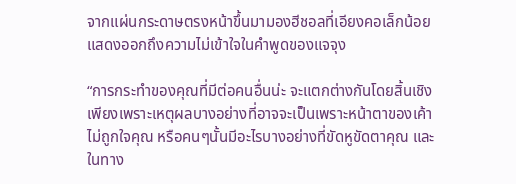จากแผ่นกระดาษตรงหน้าขึ้นมามองฮีชอลที่เอียงคอเล็กน้อยแสดงออกถึงความไม่เข้าใจในคำพูดของแจจุง

“การกระทำของคุณที่มีต่อคนอื่นน่ะ จะแตกต่างกันโดยสิ้นเชิงเพียงเพราะเหตุผลบางอย่างที่อาจจะเป็นเพราะหน้าตาของเค้าไม่ถูกใจคุณ หรือคนๆนั้นมีอะไรบางอย่างที่ขัดหูขัดตาคุณ และในทาง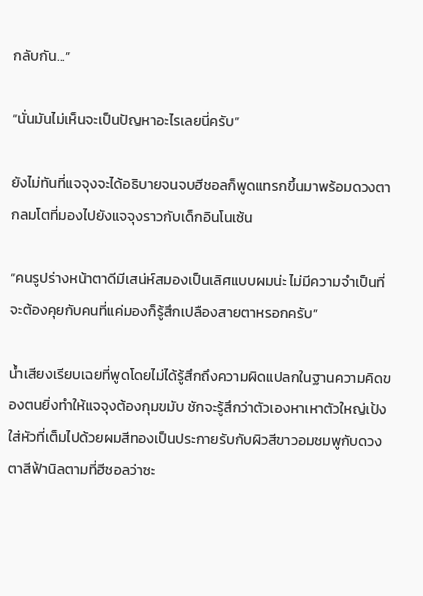กลับกัน...”

“นั่นมันไม่เห็นจะเป็นปัญหาอะไรเลยนี่ครับ”

ยังไม่ทันที่แจจุงจะได้อธิบายจนจบฮีชอลก็พูดแทรกขึ้นมาพร้อมดวงตากลมโตที่มองไปยังแจจุงราวกับเด็กอินโนเซ้น

“คนรูปร่างหน้าตาดีมีเสน่ห์สมองเป็นเลิศแบบผมน่ะ ไม่มีความจำเป็นที่จะต้องคุยกับคนที่แค่มองก็รู้สึกเปลืองสายตาหรอกครับ”

น้ำเสียงเรียบเฉยที่พูดโดยไม่ได้รู้สึกถึงความผิดแปลกในฐานความคิดของตนยิ่งทำให้แจจุงต้องกุมขมับ ชักจะรู้สึกว่าตัวเองหาเหาตัวใหญ่เป้งใส่หัวที่เต็มไปด้วยผมสีทองเป็นประกายรับกับผิวสีขาวอมชมพูกับดวงตาสีฟ้านิลตามที่ฮีชอลว่าซะ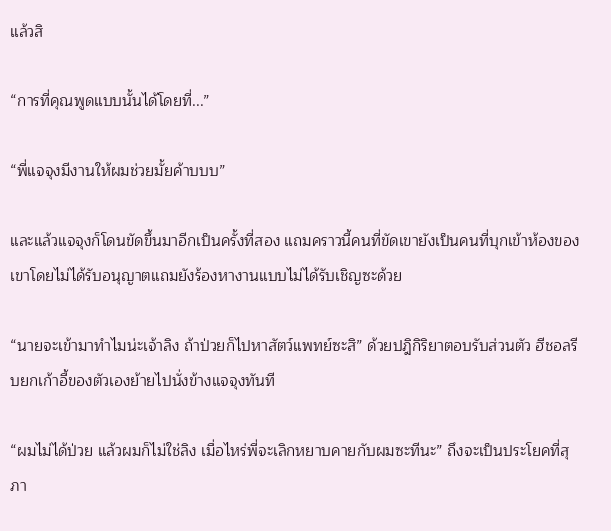แล้วสิ

“การที่คุณพูดแบบนั้นได้โดยที่...”

“พี่แจจุงมีงานให้ผมช่วยมั้ยค้าบบบ”

และแล้วแจจุงก็โดนขัดขึ้นมาอีกเป็นครั้งที่สอง แถมคราวนี้คนที่ขัดเขายังเป็นคนที่บุกเข้าห้องของเขาโดยไม่ได้รับอนุญาตแถมยังร้องหางานแบบไม่ได้รับเชิญซะด้วย

“นายจะเข้ามาทำไมน่ะเจ้าลิง ถ้าป่วยก็ไปหาสัตว์แพทย์ซะสิ” ด้วยปฎิกิริยาตอบรับส่วนตัว ฮีชอลรีบยกเก้าอี้ของตัวเองย้ายไปนั่งข้างแจจุงทันที

“ผมไม่ได้ป่วย แล้วผมก็ไม่ใช่ลิง เมื่อไหร่พี่จะเลิกหยาบคายกับผมซะทีนะ” ถึงจะเป็นประโยคที่สุภา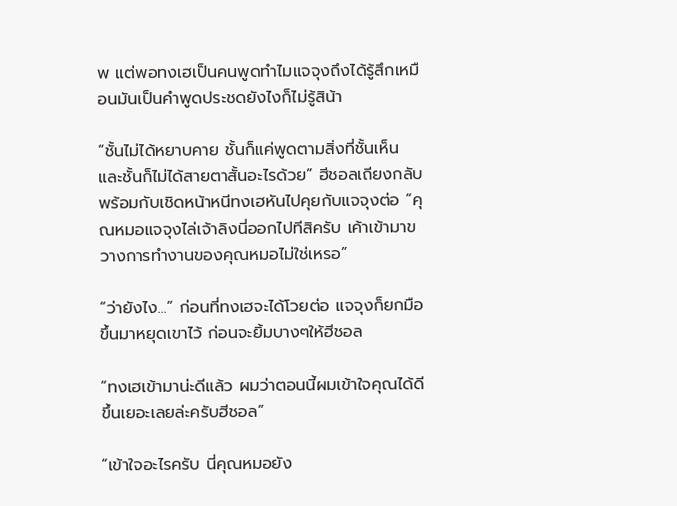พ แต่พอทงเฮเป็นคนพูดทำไมแจจุงถึงได้รู้สึกเหมือนมันเป็นคำพูดประชดยังไงก็ไม่รู้สิน้า

“ชั้นไม่ได้หยาบคาย ชั้นก็แค่พูดตามสิ่งที่ชั้นเห็น และชั้นก็ไม่ได้สายตาสั้นอะไรด้วย” ฮีชอลเถียงกลับพร้อมกับเชิดหน้าหนีทงเฮหันไปคุยกับแจจุงต่อ “คุณหมอแจจุงไล่เจ้าลิงนี่ออกไปทีสิครับ เค้าเข้ามาขวางการทำงานของคุณหมอไม่ใช่เหรอ”

“ว่ายังไง...” ก่อนที่ทงเฮจะได้โวยต่อ แจจุงก็ยกมือขึ้นมาหยุดเขาไว้ ก่อนจะยิ้มบางๆให้ฮีชอล

“ทงเฮเข้ามาน่ะดีแล้ว ผมว่าตอนนี้ผมเข้าใจคุณได้ดีขึ้นเยอะเลยล่ะครับฮีชอล”

“เข้าใจอะไรครับ นี่คุณหมอยัง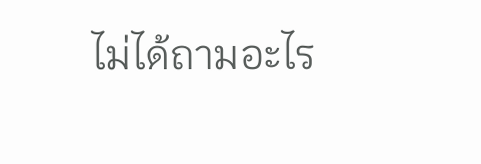ไม่ได้ถามอะไร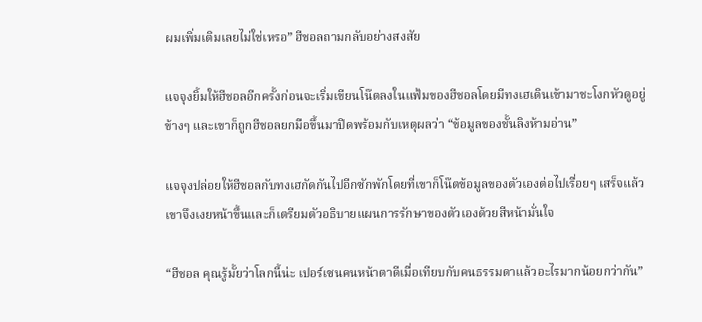ผมเพิ่มเติมเลยไม่ใช่เหรอ” ฮีชอลถามกลับอย่างสงสัย

แจจุงยิ้มให้ฮีชอลอีกครั้งก่อนจะเริ่มเขียนโน๊ตลงในแฟ้มของฮีชอลโดยมีทงเฮเดินเข้ามาชะโงกหัวดูอยู่ข้างๆ และเขาก็ถูกฮีชอลยกมือขึ้นมาปิดพร้อมกับเหตุผลว่า “ข้อมูลของชั้นลิงห้ามอ่าน”

แจจุงปล่อยให้ฮีชอลกับทงเฮกัดกันไปอีกซักพักโดยที่เขาก็โน๊ตข้อมูลของตัวเองต่อไปเรื่อยๆ เสร็จแล้วเขาจึงเงยหน้าขึ้นและก็เตรียมตัวอธิบายแผนการรักษาของตัวเองด้วยสีหน้ามั่นใจ

“ฮีชอล คุณรู้มั้ยว่าโลกนี้น่ะ เปอร์เซนคนหน้าตาดีเมื่อเทียบกับคนธรรมดาแล้วอะไรมากน้อยกว่ากัน”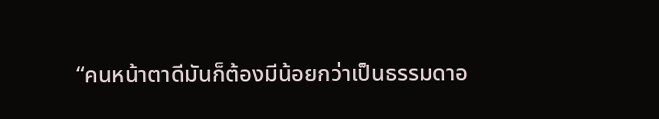“คนหน้าตาดีมันก็ต้องมีน้อยกว่าเป็นธรรมดาอ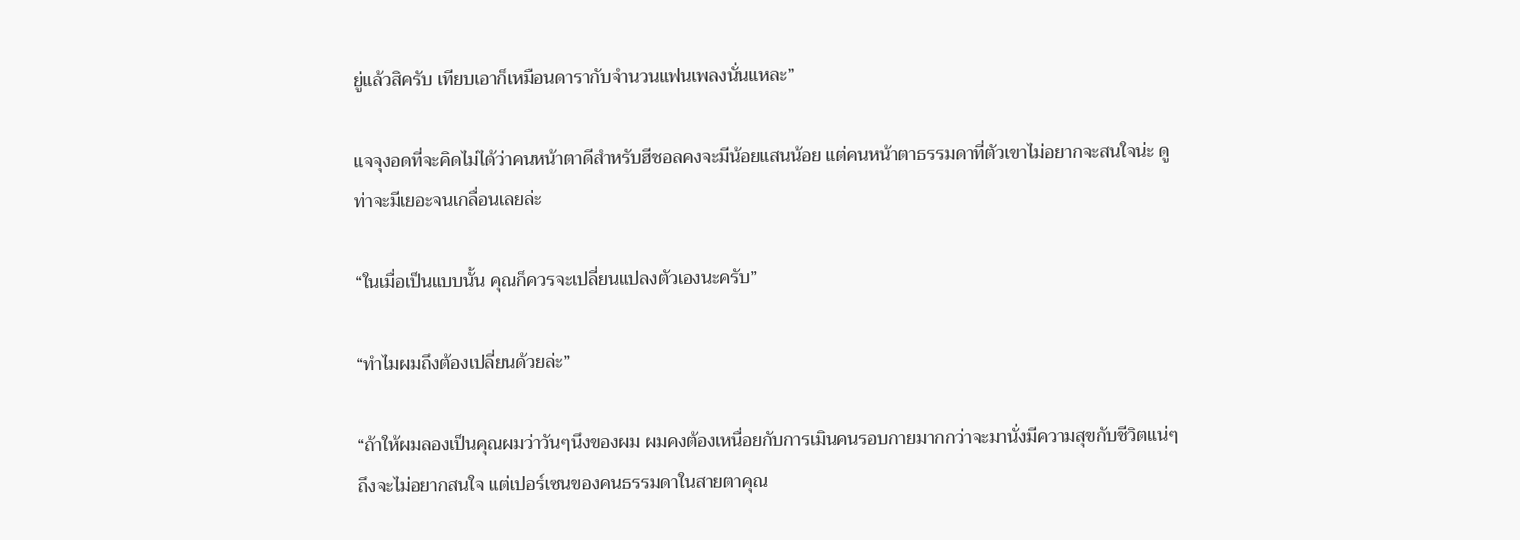ยู่แล้วสิครับ เทียบเอาก็เหมือนดารากับจำนวนแฟนเพลงนั่นแหละ”

แจจุงอดที่จะคิดไม่ได้ว่าคนหน้าตาดีสำหรับฮีชอลคงจะมีน้อยแสนน้อย แต่คนหน้าตาธรรมดาที่ตัวเขาไม่อยากจะสนใจน่ะ ดูท่าจะมีเยอะจนเกลื่อนเลยล่ะ

“ในเมื่อเป็นแบบนั้น คุณก็ควรจะเปลี่ยนแปลงตัวเองนะครับ”

“ทำไมผมถึงต้องเปลี่ยนด้วยล่ะ”

“ถ้าให้ผมลองเป็นคุณผมว่าวันๆนึงของผม ผมคงต้องเหนื่อยกับการเมินคนรอบกายมากกว่าจะมานั่งมีความสุขกับชีวิตแน่ๆ ถึงจะไม่อยากสนใจ แต่เปอร์เซนของคนธรรมดาในสายตาคุณ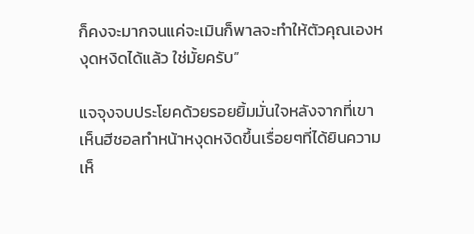ก็คงจะมากจนแค่จะเมินก็พาลจะทำให้ตัวคุณเองหงุดหงิดได้แล้ว ใช่มั้ยครับ”

แจจุงจบประโยคด้วยรอยยิ้มมั่นใจหลังจากที่เขาเห็นฮีชอลทำหน้าหงุดหงิดขึ้นเรื่อยๆที่ได้ยินความเห็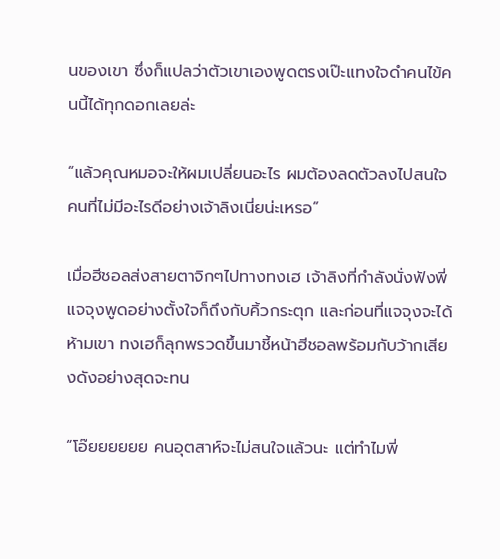นของเขา ซึ่งก็แปลว่าตัวเขาเองพูดตรงเป๊ะแทงใจดำคนไข้คนนี้ได้ทุกดอกเลยล่ะ

“แล้วคุณหมอจะให้ผมเปลี่ยนอะไร ผมต้องลดตัวลงไปสนใจคนที่ไม่มีอะไรดีอย่างเจ้าลิงเนี่ยน่ะเหรอ”

เมื่อฮีชอลส่งสายตาจิกๆไปทางทงเฮ เจ้าลิงที่กำลังนั่งฟังพี่แจจุงพูดอย่างตั้งใจก็ถึงกับคิ้วกระตุก และก่อนที่แจจุงจะได้ห้ามเขา ทงเฮก็ลุกพรวดขึ้นมาชี้หน้าฮีชอลพร้อมกับว้ากเสียงดังอย่างสุดจะทน

“โอ๊ยยยยยย คนอุตสาห์จะไม่สนใจแล้วนะ แต่ทำไมพี่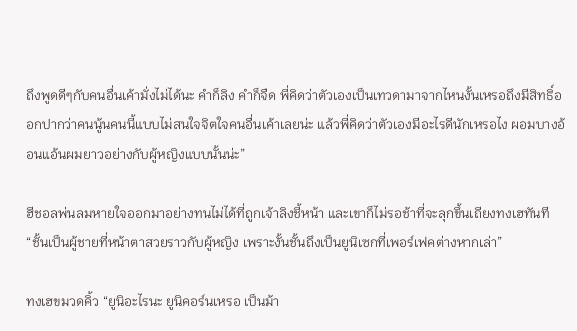ถึงพูดดีๆกับคนอื่นเค้ามั่งไม่ได้นะ คำก็ลิง คำก็จืด พี่คิดว่าตัวเองเป็นเทวดามาจากไหนงั้นเหรอถึงมีสิทธิ์ออกปากว่าคนนู้นคนนี้แบบไม่สนใจจิตใจคนอื่นเค้าเลยน่ะ แล้วพี่คิดว่าตัวเองมีอะไรดีนักเหรอไง ผอมบางอ้อนแอ้นผมยาวอย่างกับผู้หญิงแบบนั้นน่ะ”

ฮีชอลพ่นลมหายใจออกมาอย่างทนไม่ได้ที่ถูกเจ้าลิงชี้หน้า และเขาก็ไม่รอช้าที่จะลุกขึ้นเถียงทงเฮทันที “ชั้นเป็นผู้ชายที่หน้าตาสวยราวกับผู้หญิง เพราะงั้นชั้นถึงเป็นยูนิเซกที่เพอร์เฟคต่างหากเล่า”

ทงเฮขมวดคิ้ว “ยูนิอะไรนะ ยูนิคอร์นเหรอ เป็นม้า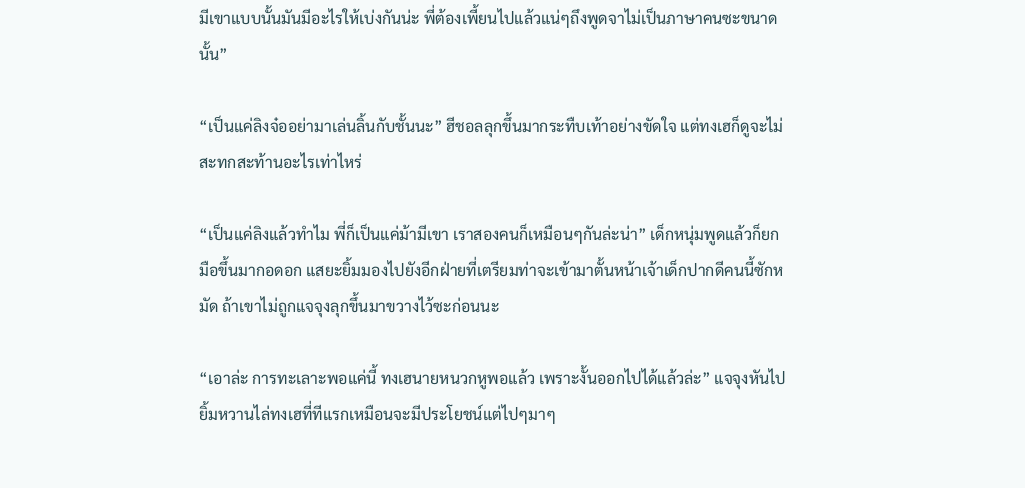มีเขาแบบนั้นมันมีอะไรให้เบ่งกันน่ะ พี่ต้องเพี้ยนไปแล้วแน่ๆถึงพูดจาไม่เป็นภาษาคนซะขนาดนั้น”

“เป็นแค่ลิงจ๋ออย่ามาเล่นลิ้นกับชั้นนะ” ฮีชอลลุกขึ้นมากระทืบเท้าอย่างขัดใจ แต่ทงเฮก็ดูจะไม่สะทกสะท้านอะไรเท่าไหร่

“เป็นแค่ลิงแล้วทำไม พี่ก็เป็นแค่ม้ามีเขา เราสองคนก็เหมือนๆกันล่ะน่า” เด็กหนุ่มพูดแล้วก็ยกมือขึ้นมากอดอก แสยะยิ้มมองไปยังอีกฝ่ายที่เตรียมท่าจะเข้ามาตั้นหน้าเจ้าเด็กปากดีคนนี้ซักหมัด ถ้าเขาไม่ถูกแจจุงลุกขึ้นมาขวางไว้ซะก่อนนะ

“เอาล่ะ การทะเลาะพอแค่นี้ ทงเฮนายหนวกหูพอแล้ว เพราะงั้นออกไปได้แล้วล่ะ” แจจุงหันไปยิ้มหวานไล่ทงเฮที่ทีแรกเหมือนจะมีประโยชน์แต่ไปๆมาๆ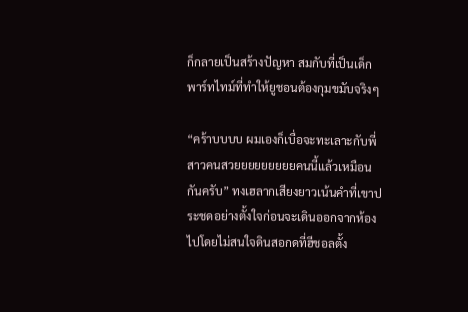ก็กลายเป็นสร้างปัญหา สมกับที่เป็นเด็กพาร์ทไทม์ที่ทำให้ยูชอนต้องกุมขมับจริงๆ

“คร้าบบบบ ผมเองก็เบื่อจะทะเลาะกับพี่สาวคนสวยยยยยยยยยคนนี้แล้วเหมือนกันครับ” ทงเฮลากเสียงยาวเน้นคำที่เขาประชดอย่างตั้งใจก่อนจะเดินออกจากห้องไปโดยไม่สนใจดินสอกดที่ฮีชอลตั้ง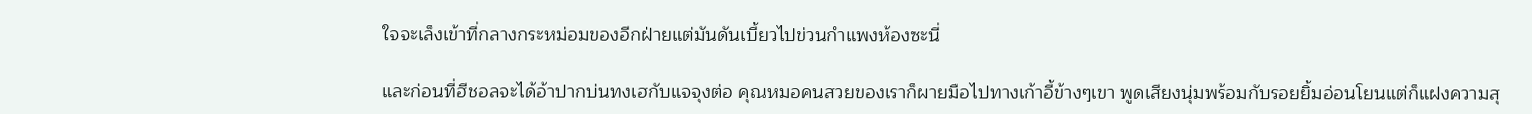ใจจะเล็งเข้าที่กลางกระหม่อมของอีกฝ่ายแต่มันดันเบี้ยวไปข่วนกำแพงห้องซะนี่

และก่อนที่ฮีชอลจะได้อ้าปากบ่นทงเฮกับแจจุงต่อ คุณหมอคนสวยของเราก็ผายมือไปทางเก้าอี้ข้างๆเขา พูดเสียงนุ่มพร้อมกับรอยยิ้มอ่อนโยนแต่ก็แฝงความสุ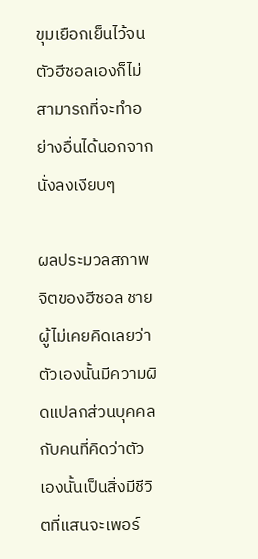ขุมเยือกเย็นไว้จนตัวฮีชอลเองก็ไม่สามารถที่จะทำอย่างอื่นได้นอกจากนั่งลงเงียบๆ

ผลประมวลสภาพจิตของฮีชอล ชายผู้ไม่เคยคิดเลยว่าตัวเองนั้นมีความผิดแปลกส่วนบุคคล กับคนที่คิดว่าตัวเองนั้นเป็นสิ่งมีชีวิตที่แสนจะเพอร์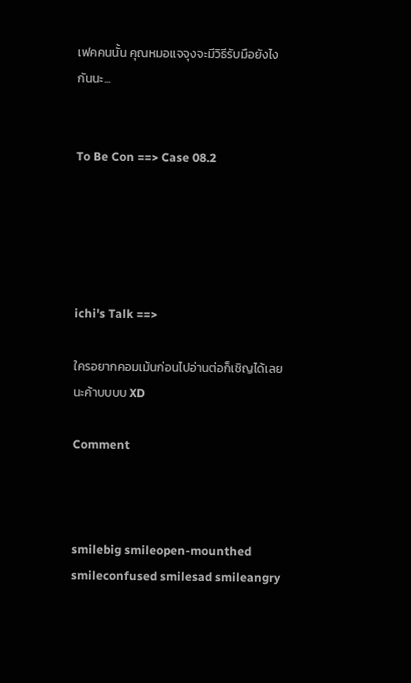เฟคคนนั้น คุณหมอแจจุงจะมีวิธีรับมือยังไงกันนะ...


To Be Con ==> Case 08.2





ichi's Talk ==>

ใครอยากคอมเม้นก่อนไปอ่านต่อก็เชิญได้เลยนะค้าบบบบ XD

Comment



smilebig smileopen-mounthed smileconfused smilesad smileangry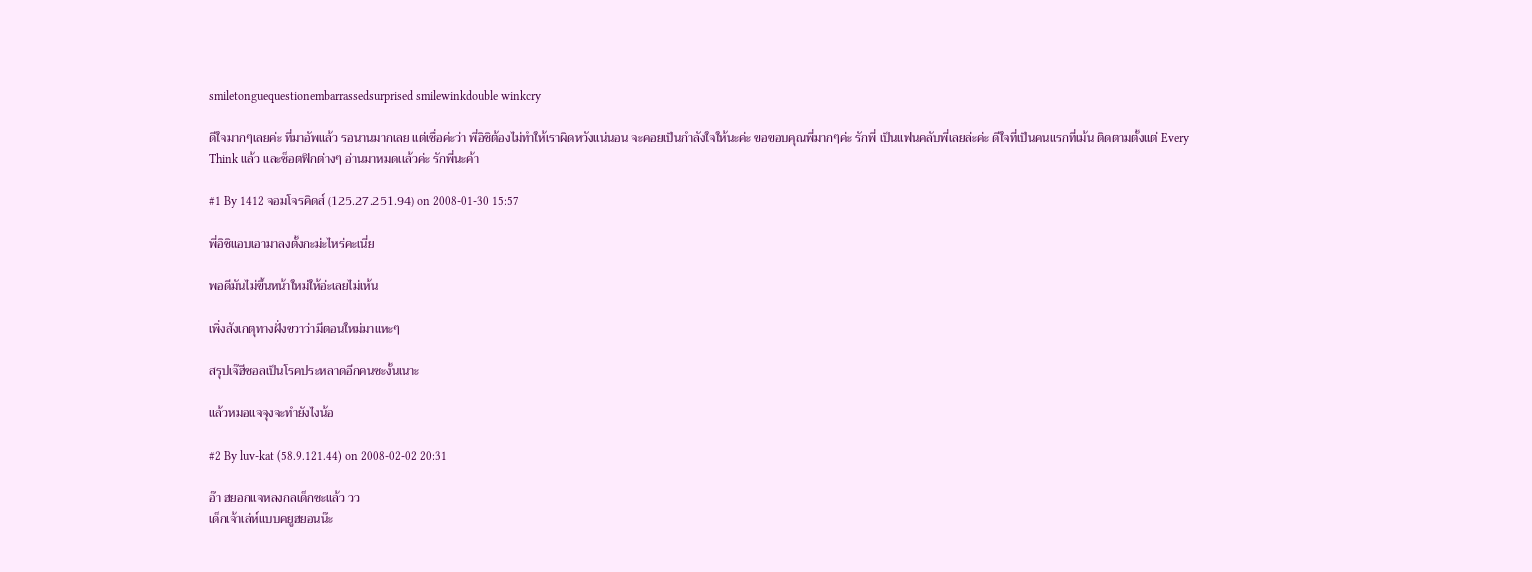smiletonguequestionembarrassedsurprised smilewinkdouble winkcry

ดีใจมากๆเลยค่ะ ที่มาอัพแล้ว รอนานมากเลย แต่เชื่อค่ะว่า พี่อิชิต้องไม่ทำให้เราผิดหวังแน่นอน จะคอยเป็นกำลังใจให้นะค่ะ ขอขอบคุณพี่มากๆค่ะ รักพี่ เป็นแฟนคลับพี่เลยล่ะค่ะ ดีใจที่เป็นคนแรกที่เม้น ติดตามตั้งแต่ Every
Think แล้ว และช็อตฟิกต่างๆ อ่านมาหมดเเล้วค่ะ รักพี่นะค้า

#1 By 1412 จอมโจรคิดส์ (125.27.251.94) on 2008-01-30 15:57

พี่อิชิแอบเอามาลงตั้งกะม่ะไหร่คะเนี่ย

พอดีมันไม่ขึ้นหน้าใหม่ให้อ่ะเลยไม่เห้น

เพิ่งสังเกตุทางฝั่งขวาว่ามีตอนใหม่มาแหะๆ

สรุปเจ๊ฮีชอลเป็นโรคประหลาดอีกคนซะงั้นเนาะ

แล้วหมอแจจุงจะทำยังไงน้อ

#2 By luv-kat (58.9.121.44) on 2008-02-02 20:31

อ๊า ฮยอกแจหลงกลเด็กซะแล้ว วว
เด็กเจ้าเล่ห์แบบคยูฮยอนน๊ะ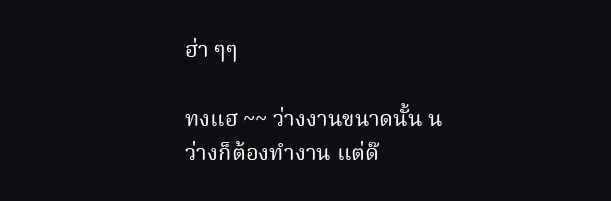ฮ่า ๆๆ

ทงแฮ ~~ ว่างงานขนาดนั้น น
ว่างก็ต้องทำงาน แต่ด๊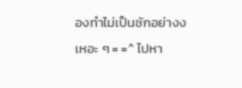องทำไม่เป็นซักอย่างง
เหอะ ๆ = =^ ไปหา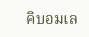คิบอมเล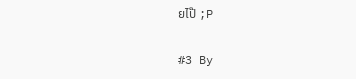ยไป๊ ;P

#3 By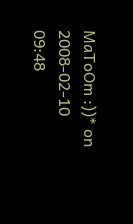MaToOm :))* on 2008-02-10 09:48